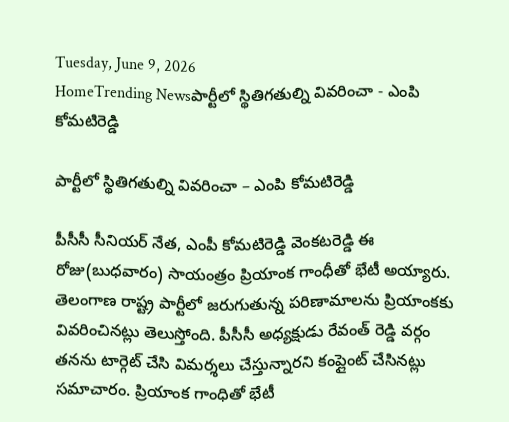Tuesday, June 9, 2026
HomeTrending Newsపార్టీలో స్థితిగతుల్ని వివరించా - ఎంపి కోమటిరెడ్డి

పార్టీలో స్థితిగతుల్ని వివరించా – ఎంపి కోమటిరెడ్డి

పీసీసీ సీనియర్ నేత, ఎంపీ కోమటిరెడ్డి వెంకటరెడ్డి ఈ రోజు(బుధవారం) సాయంత్రం ప్రియాంక గాంధీతో భేటీ అయ్యారు. తెలంగాణ రాష్ట్ర పార్టీలో జరుగుతున్న పరిణామాలను ప్రియాంకకు వివరించినట్లు తెలుస్తోంది. పీసీసీ అధ్యక్షుడు రేవంత్ రెడ్డి వర్గం తనను టార్గెట్ చేసి విమర్శలు చేస్తున్నారని కంప్లైంట్ చేసినట్లు సమాచారం. ప్రియాంక గాంధితో భేటీ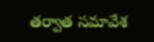తర్వాత సమావేశ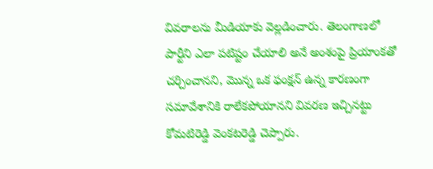వివరాలను మీడియాకు వెల్లడించారు. తెలంగాణలో పార్టీని ఎలా పటిష్టం చేయాలి అనే అంశంపై ప్రియాంకతో చర్చించానని, మొన్న ఒక ఫంక్షన్ ఉన్న కారణంగా సమావేశానికి రాలేకపోయానని వివరణ ఇచ్చినట్టు కోమటిరెడ్డి వెంకటరెడ్డి చెప్పారు.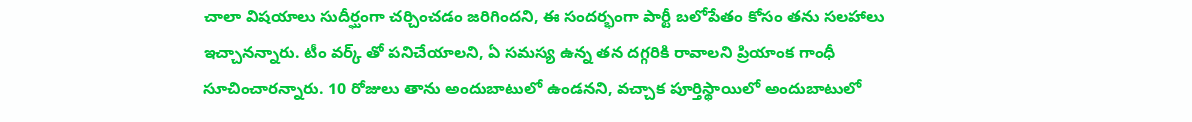చాలా విషయాలు సుదీర్ఘంగా చర్చించడం జరిగిందని, ఈ సందర్భంగా పార్టీ బలోపేతం కోసం తను సలహాలు ఇచ్చానన్నారు. టీం వర్క్ తో పనిచేయాలని, ఏ సమస్య ఉన్న తన దగ్గరికి రావాలని ప్రియాంక గాంధీ సూచించారన్నారు. 10 రోజులు తాను అందుబాటులో ఉండనని, వచ్చాక పూర్తిస్థాయిలో అందుబాటులో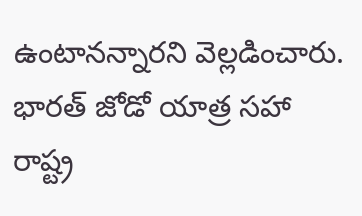ఉంటానన్నారని వెల్లడించారు. భారత్ జోడో యాత్ర సహా రాష్ట్ర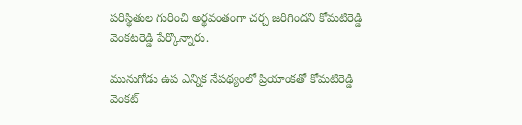పరిస్థితుల గురించి అర్థవంతంగా చర్చ జరిగిందని కోమటిరెడ్డి వెంకటరెడ్డి పేర్కొన్నారు.

మునుగోడు ఉప ఎన్నిక నేపథ్యంలో ప్రియాంకతో కోమటిరెడ్డి వెంకట్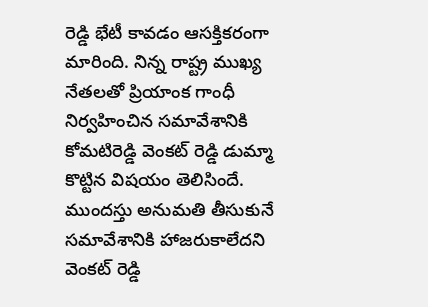రెడ్డి భేటీ కావడం ఆసక్తికరంగా మారింది. నిన్న రాష్ట్ర ముఖ్య నేతలతో ప్రియాంక గాంధీ నిర్వహించిన సమావేశానికి కోమటిరెడ్డి వెంకట్ రెడ్డి డుమ్మా కొట్టిన విషయం తెలిసిందే. ముందస్తు అనుమతి తీసుకునే సమావేశానికి హాజరుకాలేదని వెంకట్ రెడ్డి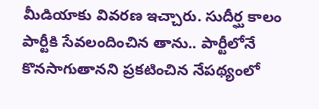మీడియాకు వివరణ ఇచ్చారు. సుదీర్ఘ కాలం పార్టీకి సేవలందించిన తాను.. పార్టీలోనే కొనసాగుతానని ప్రకటించిన నేపథ్యంలో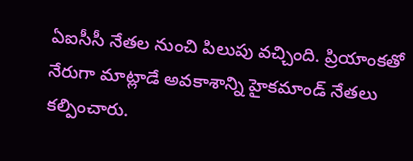ఏఐసీసీ నేతల నుంచి పిలుపు వచ్చింది. ప్రియాంకతో నేరుగా మాట్లాడే అవకాశాన్ని హైకమాండ్ నేతలు కల్పించారు.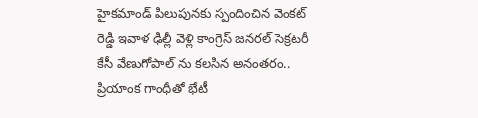హైకమాండ్ పిలుపునకు స్పందించిన వెంకట్ రెడ్డి ఇవాళ ఢిల్లీ వెళ్లి కాంగ్రెస్ జనరల్ సెక్రటరీ కేసీ వేణుగోపాల్ ను కలసిన అనంతరం.. ప్రియాంక గాంధీతో భేటీ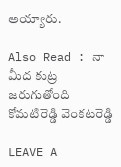అయ్యారు.

Also Read : నా మీద కుట్ర జరుగుతోంది కోమటిరెడ్డి వెంకటరెడ్డి

LEAVE A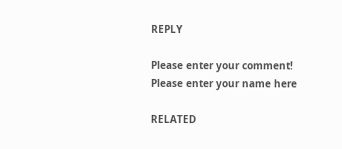REPLY

Please enter your comment!
Please enter your name here

RELATED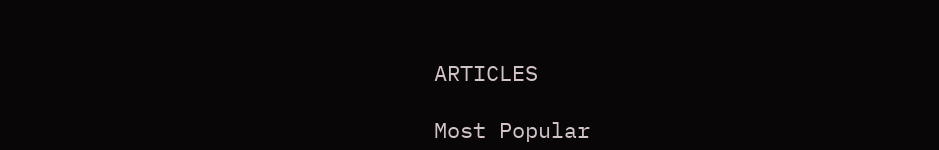ARTICLES

Most Popular